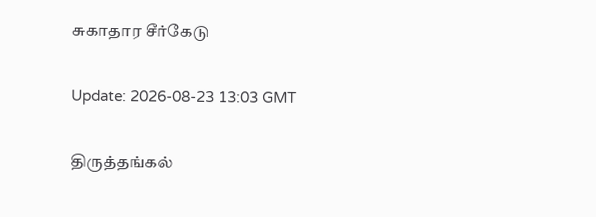சுகாதார சீர்கேடு

Update: 2026-08-23 13:03 GMT

திருத்தங்கல்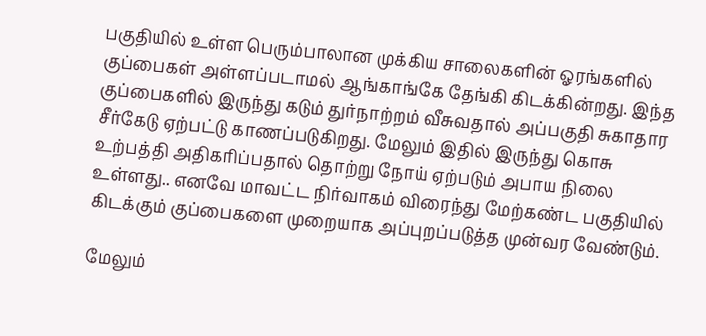பகுதியில் உள்ள பெரும்பாலான முக்கிய சாலைகளின் ஓரங்களில் குப்பைகள் அள்ளப்படாமல் ஆங்காங்கே தேங்கி கிடக்கின்றது. இந்த குப்பைகளில் இருந்து கடும் துர்நாற்றம் வீசுவதால் அப்பகுதி சுகாதார சீர்கேடு ஏற்பட்டு காணப்படுகிறது. மேலும் இதில் இருந்து கொசு உற்பத்தி அதிகரிப்பதால் தொற்று நோய் ஏற்படும் அபாய நிலை உள்ளது.. எனவே மாவட்ட நிர்வாகம் விரைந்து மேற்கண்ட பகுதியில் கிடக்கும் குப்பைகளை முறையாக அப்புறப்படுத்த முன்வர வேண்டும்.

மேலும்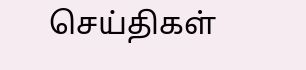செய்திகள்